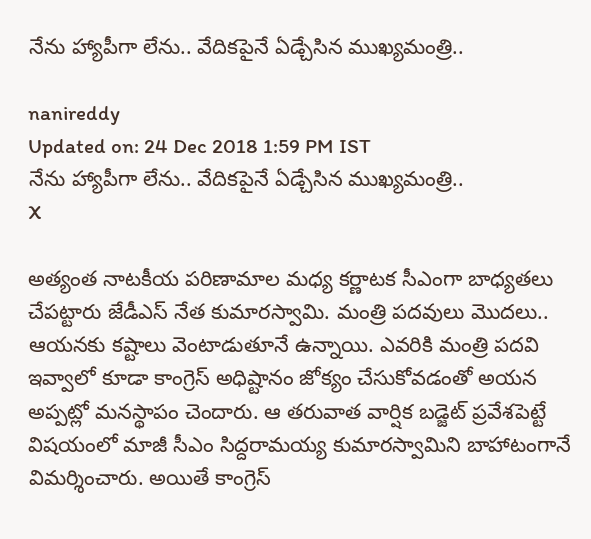నేను హ్యాపీగా లేను.. వేదికపైనే ఏడ్చేసిన ముఖ్యమంత్రి..

nanireddy
Updated on: 24 Dec 2018 1:59 PM IST
నేను హ్యాపీగా లేను.. వేదికపైనే ఏడ్చేసిన ముఖ్యమంత్రి..
X

అత్యంత నాటకీయ పరిణామాల మధ్య కర్ణాటక సీఎంగా బాధ్యతలు చేపట్టారు జేడీఎస్ నేత కుమారస్వామి. మంత్రి పదవులు మొదలు.. ఆయనకు కష్టాలు వెంటాడుతూనే ఉన్నాయి. ఎవరికి మంత్రి పదవి ఇవ్వాలో కూడా కాంగ్రెస్ అధిష్టానం జోక్యం చేసుకోవడంతో అయన అప్పట్లో మనస్థాపం చెందారు. ఆ తరువాత వార్షిక బడ్జెట్ ప్రవేశపెట్టే విషయంలో మాజీ సీఎం సిద్దరామయ్య కుమారస్వామిని బాహాటంగానే విమర్శించారు. అయితే కాంగ్రెస్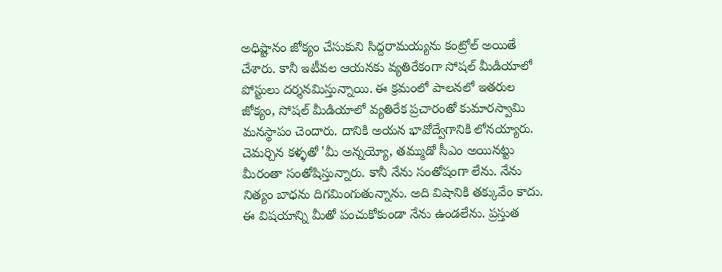అధిష్టానం జోక్యం చేసుకుని సిద్దరామయ్యను కంట్రోల్ అయితే చేశారు. కానీ ఇటీవల ఆయనకు వ్యతిరేకంగా సోషల్ మీడియాలో పోస్టులు దర్శనమిస్తున్నాయి. ఈ క్రమంలో పాలనలో ఇతరుల జోక్యం, సోషల్ మీడియాలో వ్యతిరేక ప్రచారంతో కుమారస్వామి మనస్థాపం చెందారు. దానికి అయన భావోద్వేగానికి లోనయ్యారు. చెమర్చిన కళ్ళతో 'మీ అన్నయ్యో, తమ్ముడో సీఎం అయినట్టు మీరంతా సంతోషిస్తున్నారు. కానీ నేను సంతోషంగా లేను. నేను నిత్యం బాధను దిగమింగుతున్నాను. అది విషానికి తక్కువేం కాదు. ఈ విషయాన్ని మీతో పంచుకోకుండా నేను ఉండలేను. ప్రస్తుత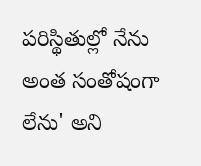పరిస్థితుల్లో నేను అంత సంతోషంగా లేను' అని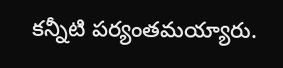కన్నీటి పర్యంతమయ్యారు.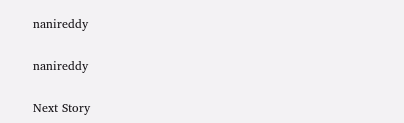nanireddy

nanireddy

Next Story